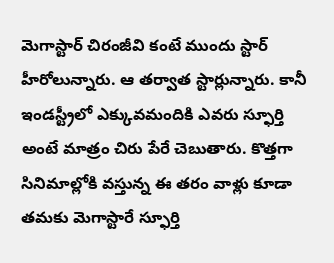మెగాస్టార్ చిరంజీవి కంటే ముందు స్టార్ హీరోలున్నారు. ఆ తర్వాత స్టార్లున్నారు. కానీ ఇండస్ట్రీలో ఎక్కువమందికి ఎవరు స్ఫూర్తి అంటే మాత్రం చిరు పేరే చెబుతారు. కొత్తగా సినిమాల్లోకి వస్తున్న ఈ తరం వాళ్లు కూడా తమకు మెగాస్టారే స్ఫూర్తి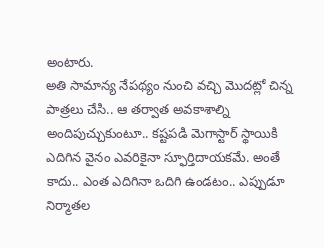అంటారు.
అతి సామాన్య నేపథ్యం నుంచి వచ్చి మొదట్లో చిన్న పాత్రలు చేసి.. ఆ తర్వాత అవకాశాల్ని అందిపుచ్చుకుంటూ.. కష్టపడి మెగాస్టార్ స్థాయికి ఎదిగిన వైనం ఎవరికైనా స్ఫూర్తిదాయకమే. అంతే కాదు.. ఎంత ఎదిగినా ఒదిగి ఉండటం.. ఎప్పుడూ నిర్మాతల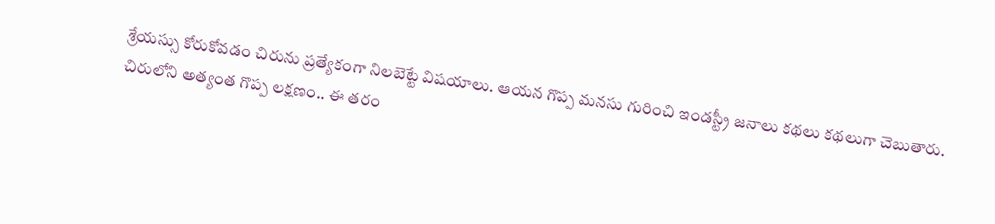శ్రేయస్సు కోరుకోవడం చిరును ప్రత్యేకంగా నిలబెట్టే విషయాలు. ఆయన గొప్ప మనసు గురించి ఇండస్ట్రీ జనాలు కథలు కథలుగా చెబుతారు.
చిరులోని అత్యంత గొప్ప లక్షణం.. ఈ తరం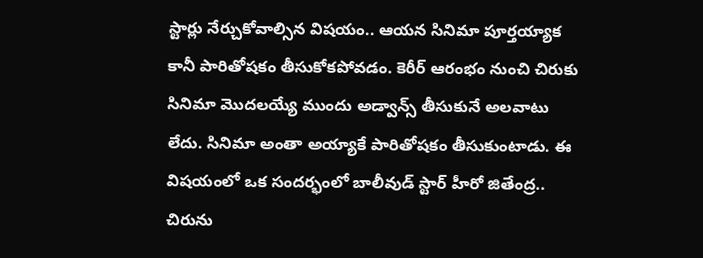స్టార్లు నేర్చుకోవాల్సిన విషయం.. ఆయన సినిమా పూర్తయ్యాక కానీ పారితోషకం తీసుకోకపోవడం. కెరీర్ ఆరంభం నుంచి చిరుకు సినిమా మొదలయ్యే ముందు అడ్వాన్స్ తీసుకునే అలవాటు లేదు. సినిమా అంతా అయ్యాకే పారితోషకం తీసుకుంటాడు. ఈ విషయంలో ఒక సందర్భంలో బాలీవుడ్ స్టార్ హీరో జితేంద్ర.. చిరును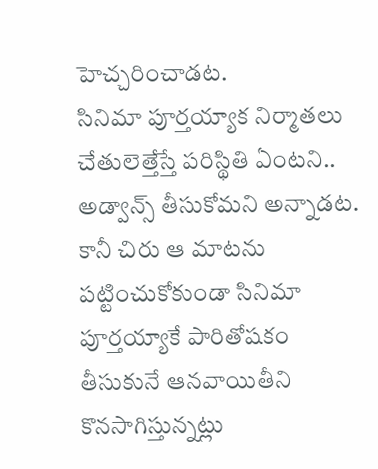హెచ్చరించాడట.
సినిమా పూర్తయ్యాక నిర్మాతలు చేతులెత్తేస్తే పరిస్థితి ఏంటని.. అడ్వాన్స్ తీసుకోమని అన్నాడట. కానీ చిరు ఆ మాటను పట్టించుకోకుండా సినిమా పూర్తయ్యాకే పారితోషకం తీసుకునే ఆనవాయితీని కొనసాగిస్తున్నట్లు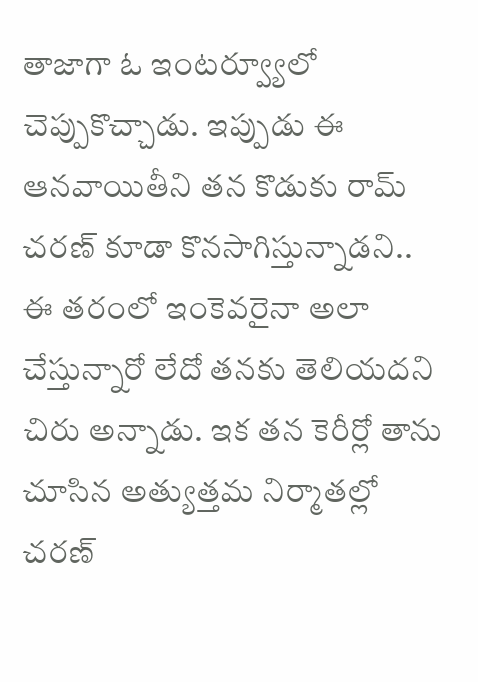తాజాగా ఓ ఇంటర్వ్యూలో చెప్పుకొచ్చాడు. ఇప్పుడు ఈ ఆనవాయితీని తన కొడుకు రామ్ చరణ్ కూడా కొనసాగిస్తున్నాడని.. ఈ తరంలో ఇంకెవరైనా అలా చేస్తున్నారో లేదో తనకు తెలియదని చిరు అన్నాడు. ఇక తన కెరీర్లో తాను చూసిన అత్యుత్తమ నిర్మాతల్లో చరణ్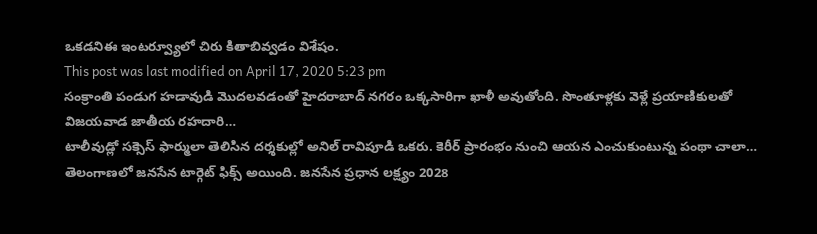ఒకడనిఈ ఇంటర్వ్యూలో చిరు కితాబివ్వడం విశేషం.
This post was last modified on April 17, 2020 5:23 pm
సంక్రాంతి పండుగ హడావుడి మొదలవడంతో హైదరాబాద్ నగరం ఒక్కసారిగా ఖాళీ అవుతోంది. సొంతూళ్లకు వెళ్లే ప్రయాణికులతో విజయవాడ జాతీయ రహదారి…
టాలీవుడ్లో సక్సెస్ ఫార్ములా తెలిసిన దర్శకుల్లో అనిల్ రావిపూడి ఒకరు. కెరీర్ ప్రారంభం నుంచి ఆయన ఎంచుకుంటున్న పంథా చాలా…
తెలంగాణలో జనసేన టార్గెట్ ఫిక్స్ అయింది. జనసేన ప్రధాన లక్ష్యం 2028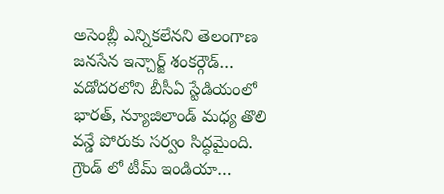అసెంబ్లీ ఎన్నికలేనని తెలంగాణ జనసేన ఇన్చార్జ్ శంకర్గౌడ్…
వడోదరలోని బీసీఏ స్టేడియంలో భారత్, న్యూజిలాండ్ మధ్య తొలి వన్డే పోరుకు సర్వం సిద్ధమైంది. గ్రౌండ్ లో టీమ్ ఇండియా…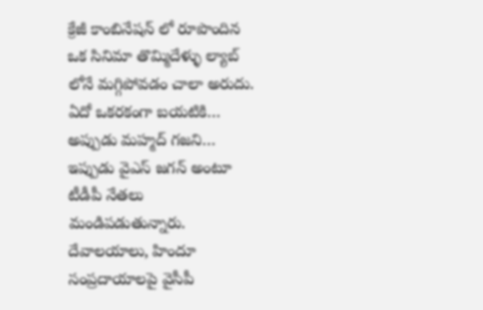క్రేజీ కాంబినేషన్ లో రూపొందిన ఒక సినిమా తొమ్మిదేళ్ళు ల్యాబ్ లోనే మగ్గిపోవడం చాలా అరుదు. ఏదో ఒకరకంగా బయటికి…
అప్పుడు మహ్మద్ గజని… ఇప్పుడు వైఎస్ జగన్ అంటూ టీడీపీ నేతలు మండిపడుతున్నారు. దేవాలయాలు, హిందూ సంప్రదాయాలపై వైసీపీ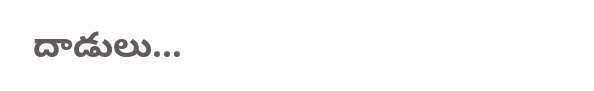దాడులు…